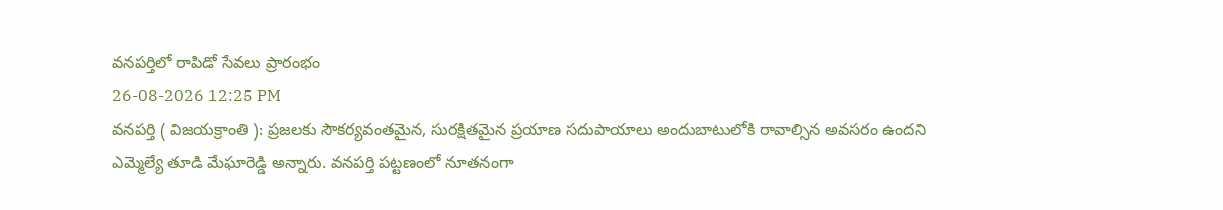వనపర్తిలో రాపిడో సేవలు ప్రారంభం
26-08-2026 12:25 PM
వనపర్తి ( విజయక్రాంతి ): ప్రజలకు సౌకర్యవంతమైన, సురక్షితమైన ప్రయాణ సదుపాయాలు అందుబాటులోకి రావాల్సిన అవసరం ఉందని ఎమ్మెల్యే తూడి మేఘారెడ్డి అన్నారు. వనపర్తి పట్టణంలో నూతనంగా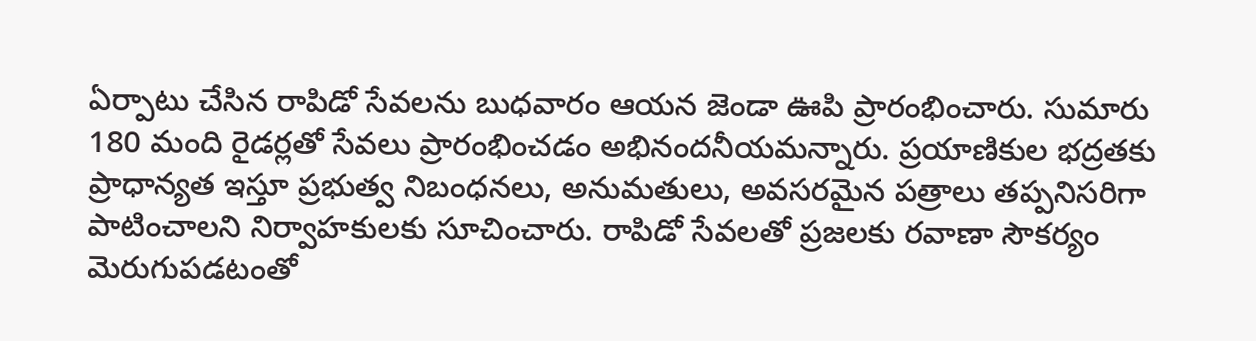ఏర్పాటు చేసిన రాపిడో సేవలను బుధవారం ఆయన జెండా ఊపి ప్రారంభించారు. సుమారు 180 మంది రైడర్లతో సేవలు ప్రారంభించడం అభినందనీయమన్నారు. ప్రయాణికుల భద్రతకు ప్రాధాన్యత ఇస్తూ ప్రభుత్వ నిబంధనలు, అనుమతులు, అవసరమైన పత్రాలు తప్పనిసరిగా పాటించాలని నిర్వాహకులకు సూచించారు. రాపిడో సేవలతో ప్రజలకు రవాణా సౌకర్యం మెరుగుపడటంతో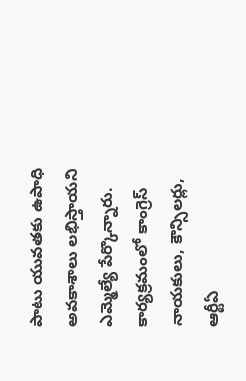పాటు యువతకు ఉపాధి అవకాశాలు లభిస్తాయని ఎమ్మెల్యే పేర్కొన్నారు. కార్యక్రమంలో కాంగ్రెస్ నాయకులు, కౌన్సిలర్లు, ఆర్టీఏ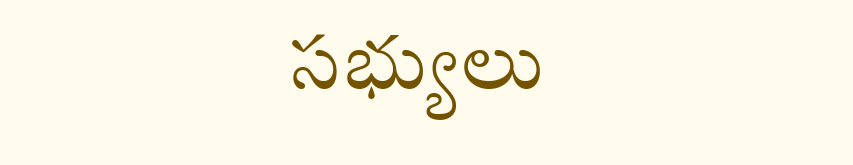సభ్యులు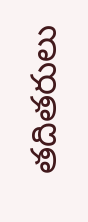తదితరులు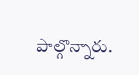పాల్గొన్నారు.